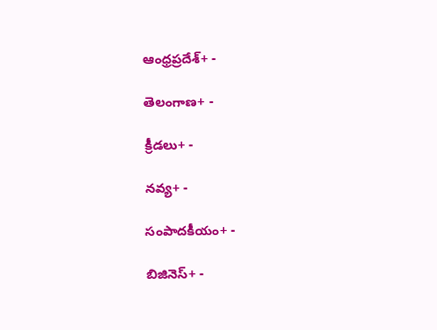ఆంధ్రప్రదేశ్+ -

తెలంగాణ+ -

క్రీడలు+ -

నవ్య+ -

సంపాదకీయం+ -

బిజినెస్+ -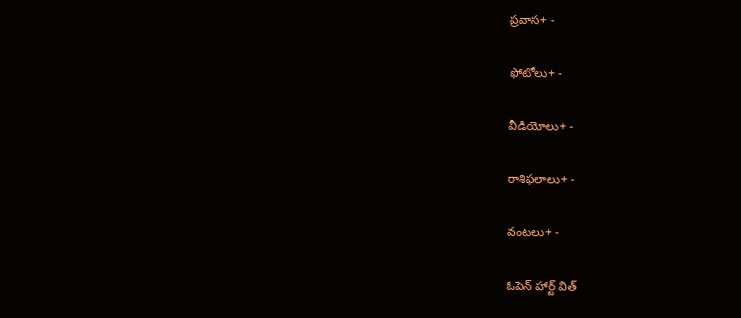ప్రవాస+ -

ఫోటోలు+ -

వీడియోలు+ -

రాశిఫలాలు+ -

వంటలు+ -

ఓపెన్ హార్ట్ విత్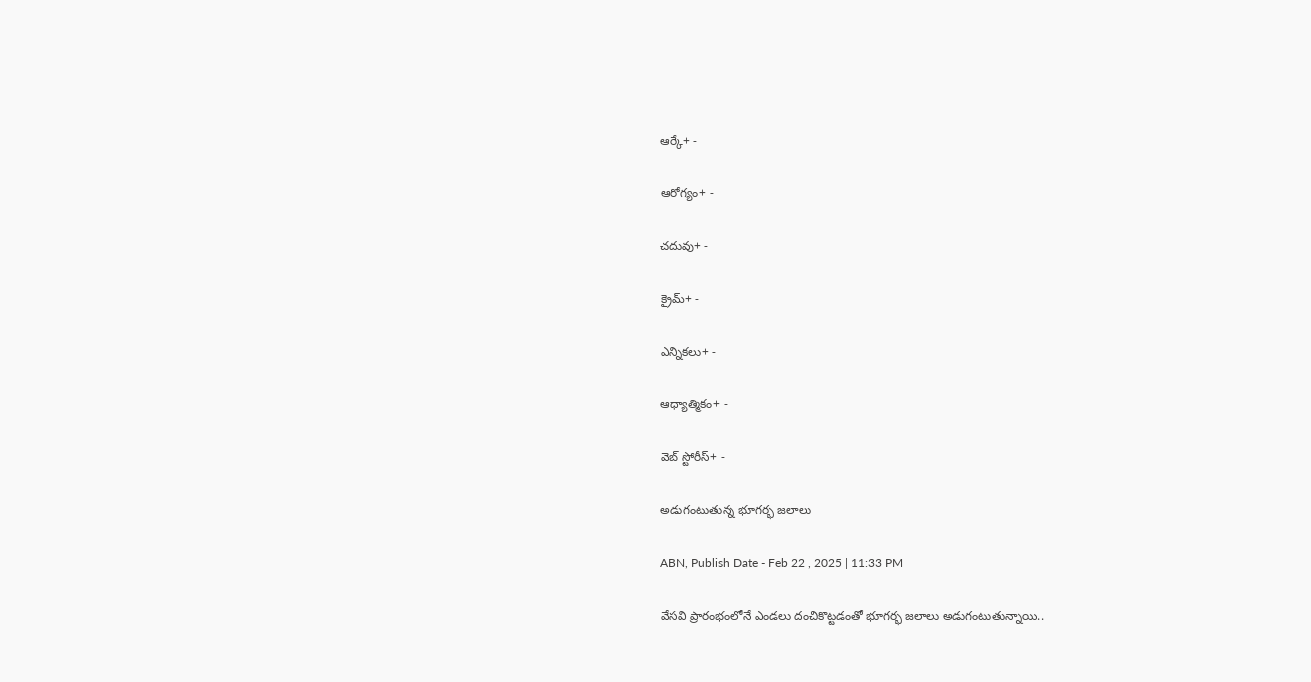ఆర్కే+ -

ఆరోగ్యం+ -

చదువు+ -

క్రైమ్+ -

ఎన్నికలు+ -

ఆధ్యాత్మికం+ -

వెబ్ స్టోరీస్+ -

అడుగంటుతున్న భూగర్భ జలాలు

ABN, Publish Date - Feb 22 , 2025 | 11:33 PM

వేసవి ప్రారంభంలోనే ఎండలు దంచికొట్టడంతో భూగర్భ జలాలు అడుగంటుతున్నాయి..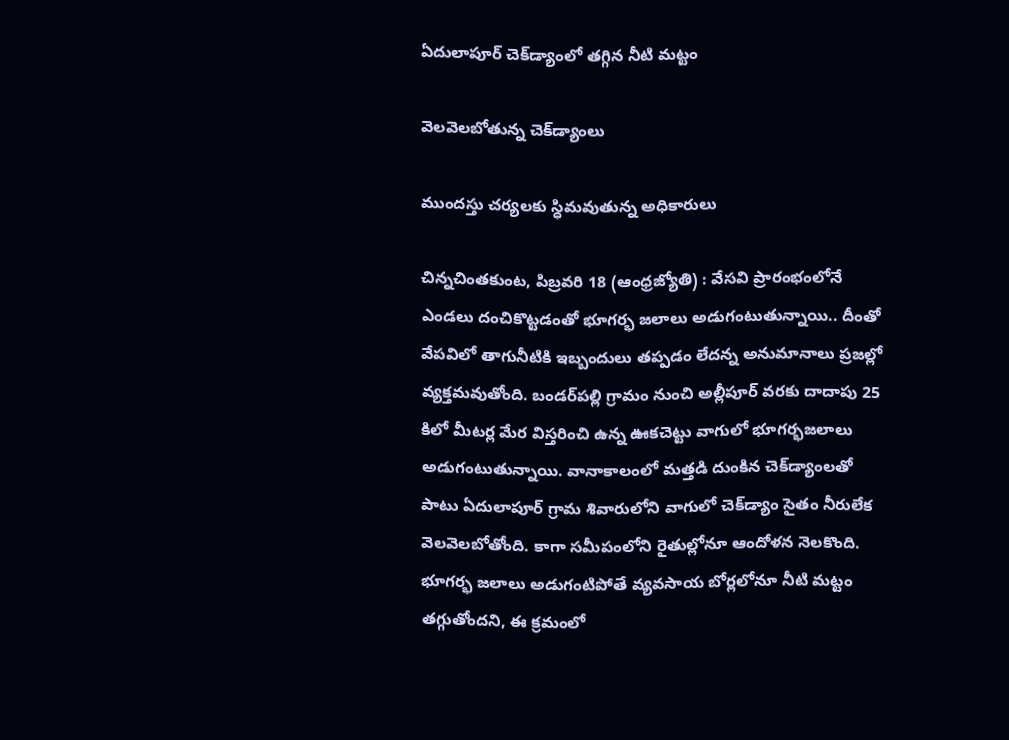ఏదులాపూర్‌ చెక్‌డ్యాంలో తగ్గిన నీటి మట్టం

వెలవెలబోతున్న చెక్‌డ్యాంలు

ముందస్తు చర్యలకు స్ధిమవుతున్న అధికారులు

చిన్నచింతకుంట, పిబ్రవరి 18 (ఆంధ్రజ్యోతి) : వేసవి ప్రారంభంలోనే ఎండలు దంచికొట్టడంతో భూగర్భ జలాలు అడుగంటుతున్నాయి.. దీంతో వేపవిలో తాగునీటికి ఇబ్బందులు తప్పడం లేదన్న అనుమానాలు ప్రజల్లో వ్యక్తమవుతోంది. బండర్‌పల్లి గ్రామం నుంచి అల్లీపూర్‌ వరకు దాదాపు 25 కిలో మీటర్ల మేర విస్తరించి ఉన్న ఊకచెట్టు వాగులో భూగర్భజలాలు అడుగంటుతున్నాయి. వానాకాలంలో మత్తడి దుంకిన చెక్‌డ్యాంలతో పాటు ఏదులాపూర్‌ గ్రామ శివారులోని వాగులో చెక్‌డ్యాం సైతం నీరులేక వెలవెలబోతోంది. కాగా సమీపంలోని రైతుల్లోనూ ఆందోళన నెలకొంది. భూగర్భ జలాలు అడుగంటిపోతే వ్యవసాయ బోర్లలోనూ నీటి మట్టం తగ్గుతోందని, ఈ క్రమంలో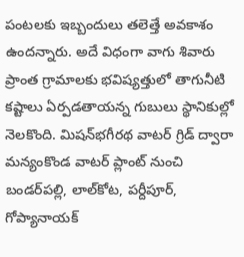పంటలకు ఇబ్బందులు తలెత్తే అవకాశం ఉందన్నారు. అదే విధంగా వాగు శివారు ప్రాంత గ్రామాలకు భవిష్యత్తులో తాగునీటి కష్టాలు ఏర్పడతాయన్న గుబులు స్థానికుల్లో నెలకొంది. మిషన్‌భగీరథ వాటర్‌ గ్రిడ్‌ ద్వారా మన్యంకొండ వాటర్‌ ప్లాంట్‌ నుంచి బండర్‌పల్లి, లాల్‌కోట, పర్దీపూర్‌, గోప్యానాయక్‌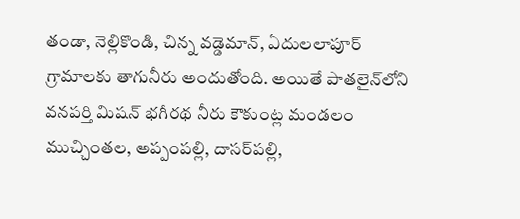తండా, నెల్లికొండి, చిన్న వడ్డెమాన్‌, ఏదులలాపూర్‌ గ్రామాలకు తాగునీరు అందుతోంది. అయితే పాతలైన్‌లోని వనపర్తి మిషన్‌ భగీరథ నీరు కౌకుంట్ల మండలం ముచ్చింతల, అప్పంపల్లి, దాసర్‌పల్లి,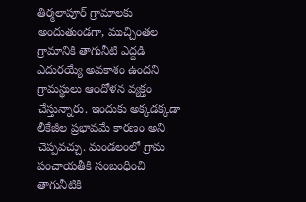తిర్మలాపూర్‌ గ్రామాలకు అందుతుండగా, ముచ్చింతల గ్రామానికి తాగునీటి ఎద్దడి ఎదురయ్యే అవకాశం ఉందని గ్రామస్థులు ఆందోళన వ్యక్తం చేస్తున్నారు. ఇందుకు అక్కడక్కడా లీకేజీల ప్రభావమే కారణం అని చెప్పవచ్చు. మండలంలో గ్రామ పంచాయతీకి సంబంధించి తాగునీటికి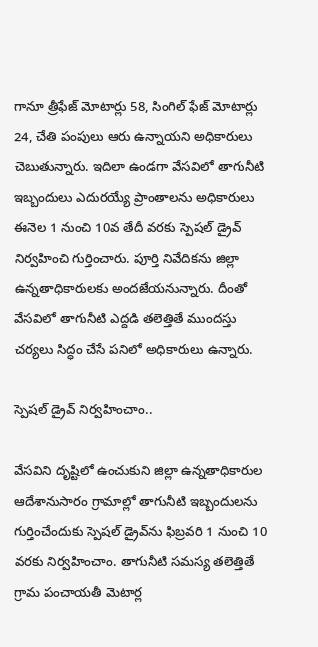గానూ త్రీఫేజ్‌ మోటార్లు 58, సింగిల్‌ ఫేజ్‌ మోటార్లు 24, చేతి పంపులు ఆరు ఉన్నాయని అధికారులు చెబుతున్నారు. ఇదిలా ఉండగా వేసవిలో తాగునీటి ఇబ్బందులు ఎదురయ్యే ప్రాంతాలను అధికారులు ఈనెల 1 నుంచి 10వ తేదీ వరకు స్పెషల్‌ డ్రైవ్‌ నిర్వహించి గుర్తించారు. పూర్తి నివేదికను జిల్లా ఉన్నతాధికారులకు అందజేయనున్నారు. దీంతో వేసవిలో తాగునీటి ఎద్దడి తలెత్తితే ముందస్తు చర్యలు సిద్ధం చేసే పనిలో అధికారులు ఉన్నారు.

స్పెషల్‌ డ్రైవ్‌ నిర్వహించాం..

వేసవిని దృష్టిలో ఉంచుకుని జిల్లా ఉన్నతాధికారుల ఆదేశానుసారం గ్రామాల్లో తాగునీటి ఇబ్బందులను గుర్తించేందుకు స్పెషల్‌ డ్రైవ్‌ను ఫిబ్రవరి 1 నుంచి 10 వరకు నిర్వహించాం. తాగునీటి సమస్య తలెత్తితే గ్రామ పంచాయతీ మెటార్ల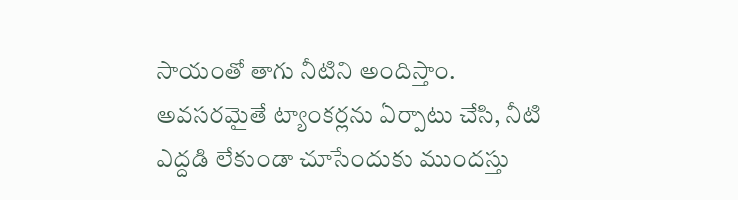సాయంతో తాగు నీటిని అందిస్తాం. అవసరమైతే ట్యాంకర్లను ఏర్పాటు చేసి, నీటి ఎద్దడి లేకుండా చూసేందుకు ముందస్తు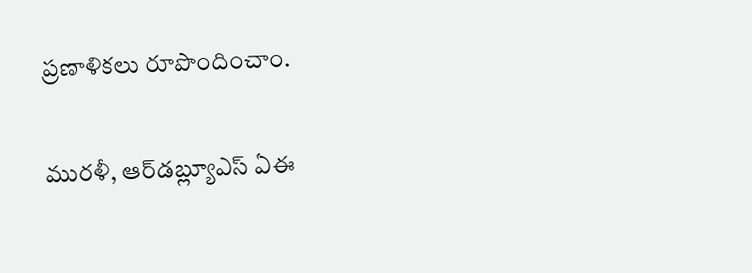ప్రణాళికలు రూపొందించాం.

మురళీ, ఆర్‌డబ్ల్యూఎస్‌ ఏఈ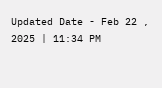Updated Date - Feb 22 , 2025 | 11:34 PM